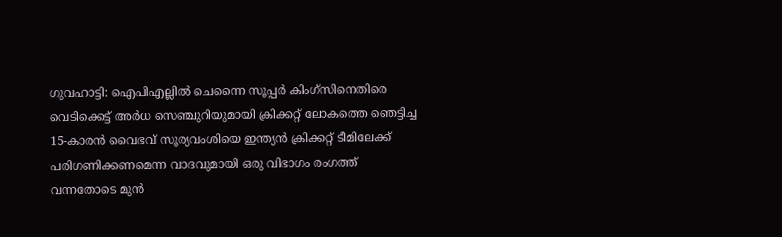ഗുവഹാട്ടി: ഐപിഎല്ലില്‍ ചെന്നൈ സൂപ്പര്‍ കിംഗ്സിനെതിരെ വെടിക്കെട്ട് അര്‍ധ സെഞ്ചുറിയുമായി ക്രിക്കറ്റ് ലോകത്തെ ഞെട്ടിച്ച 15-കാരന്‍ വൈഭവ് സൂര്യവംശിയെ ഇന്ത്യന്‍ ക്രിക്കറ്റ് ടീമിലേക്ക് പരിഗണിക്കണമെന്ന വാദവുമായി ഒരു വിഭാഗം രംഗത്ത് വന്നതോടെ മുന്‍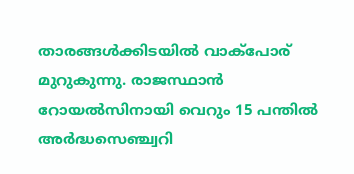താരങ്ങള്‍ക്കിടയില്‍ വാക്‌പോര് മുറുകുന്നു. രാജസ്ഥാന്‍ റോയല്‍സിനായി വെറും 15 പന്തില്‍ അര്‍ദ്ധസെഞ്ച്വറി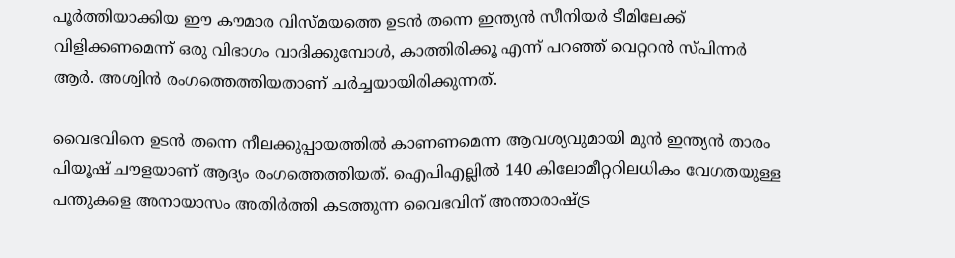പൂര്‍ത്തിയാക്കിയ ഈ കൗമാര വിസ്മയത്തെ ഉടന്‍ തന്നെ ഇന്ത്യന്‍ സീനിയര്‍ ടീമിലേക്ക് വിളിക്കണമെന്ന് ഒരു വിഭാഗം വാദിക്കുമ്പോള്‍, കാത്തിരിക്കൂ എന്ന് പറഞ്ഞ് വെറ്ററന്‍ സ്പിന്നര്‍ ആര്‍. അശ്വിന്‍ രംഗത്തെത്തിയതാണ് ചര്‍ച്ചയായിരിക്കുന്നത്.

വൈഭവിനെ ഉടന്‍ തന്നെ നീലക്കുപ്പായത്തില്‍ കാണണമെന്ന ആവശ്യവുമായി മുന്‍ ഇന്ത്യന്‍ താരം പിയൂഷ് ചൗളയാണ് ആദ്യം രംഗത്തെത്തിയത്. ഐപിഎല്ലില്‍ 140 കിലോമീറ്ററിലധികം വേഗതയുള്ള പന്തുകളെ അനായാസം അതിര്‍ത്തി കടത്തുന്ന വൈഭവിന് അന്താരാഷ്ട്ര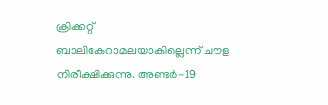ക്രിക്കറ്റ് ബാലികേറാമലയാകില്ലെന്ന് ചൗള നിരീക്ഷിക്കുന്നു. അണ്ടര്‍-19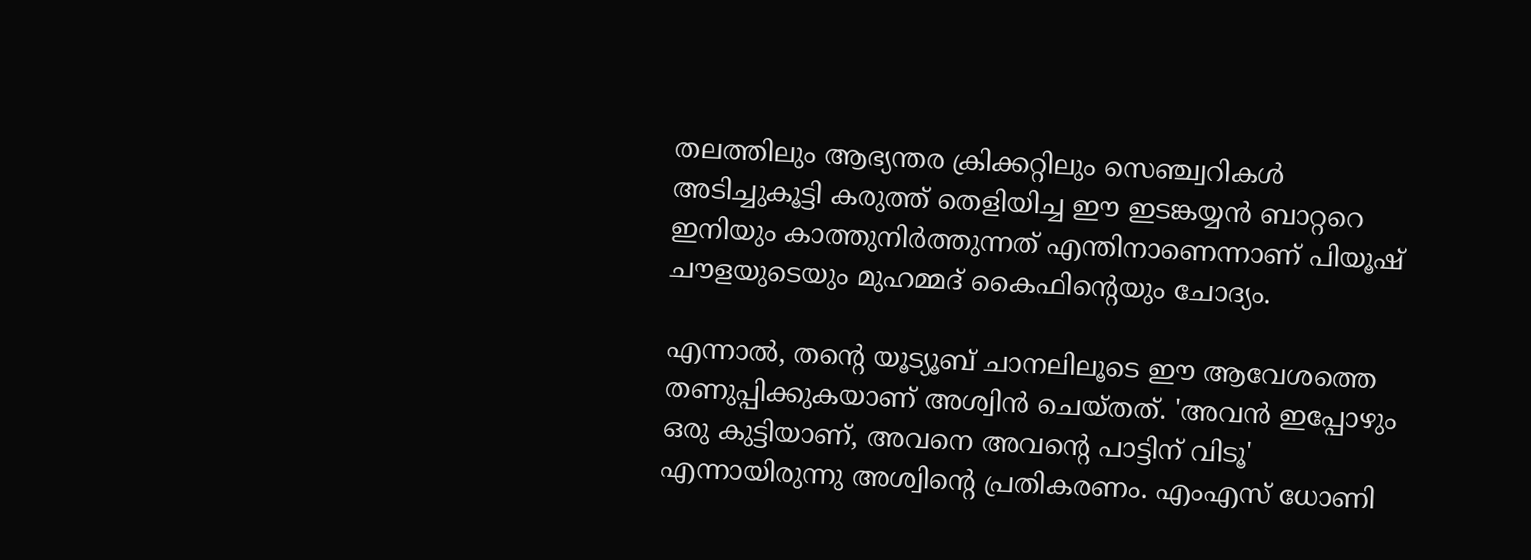തലത്തിലും ആഭ്യന്തര ക്രിക്കറ്റിലും സെഞ്ച്വറികള്‍ അടിച്ചുകൂട്ടി കരുത്ത് തെളിയിച്ച ഈ ഇടങ്കയ്യന്‍ ബാറ്ററെ ഇനിയും കാത്തുനിര്‍ത്തുന്നത് എന്തിനാണെന്നാണ് പിയൂഷ് ചൗളയുടെയും മുഹമ്മദ് കൈഫിന്റെയും ചോദ്യം.

എന്നാല്‍, തന്റെ യൂട്യൂബ് ചാനലിലൂടെ ഈ ആവേശത്തെ തണുപ്പിക്കുകയാണ് അശ്വിന്‍ ചെയ്തത്. 'അവന്‍ ഇപ്പോഴും ഒരു കുട്ടിയാണ്, അവനെ അവന്റെ പാട്ടിന് വിടൂ' എന്നായിരുന്നു അശ്വിന്റെ പ്രതികരണം. എംഎസ് ധോണി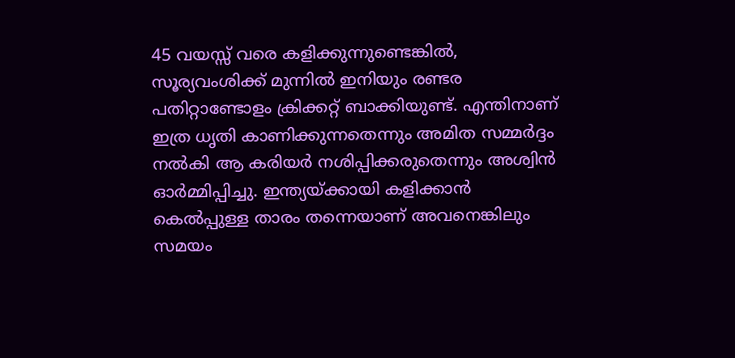45 വയസ്സ് വരെ കളിക്കുന്നുണ്ടെങ്കില്‍, സൂര്യവംശിക്ക് മുന്നില്‍ ഇനിയും രണ്ടര പതിറ്റാണ്ടോളം ക്രിക്കറ്റ് ബാക്കിയുണ്ട്. എന്തിനാണ് ഇത്ര ധൃതി കാണിക്കുന്നതെന്നും അമിത സമ്മര്‍ദ്ദം നല്‍കി ആ കരിയര്‍ നശിപ്പിക്കരുതെന്നും അശ്വിന്‍ ഓര്‍മ്മിപ്പിച്ചു. ഇന്ത്യയ്ക്കായി കളിക്കാന്‍ കെല്‍പ്പുള്ള താരം തന്നെയാണ് അവനെങ്കിലും സമയം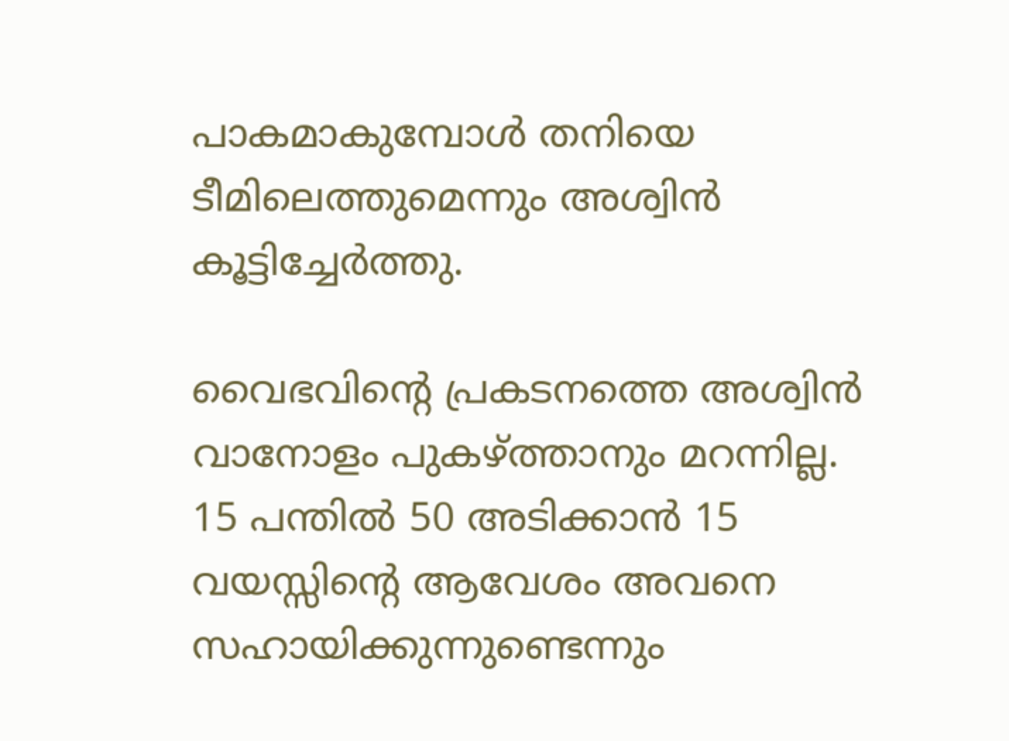പാകമാകുമ്പോള്‍ തനിയെ ടീമിലെത്തുമെന്നും അശ്വിന്‍ കൂട്ടിച്ചേര്‍ത്തു.

വൈഭവിന്റെ പ്രകടനത്തെ അശ്വിന്‍ വാനോളം പുകഴ്ത്താനും മറന്നില്ല. 15 പന്തില്‍ 50 അടിക്കാന്‍ 15 വയസ്സിന്റെ ആവേശം അവനെ സഹായിക്കുന്നുണ്ടെന്നും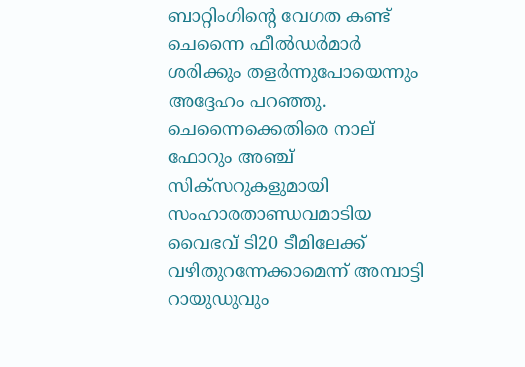ബാറ്റിംഗിന്റെ വേഗത കണ്ട് ചെന്നൈ ഫീല്‍ഡര്‍മാര്‍ ശരിക്കും തളര്‍ന്നുപോയെന്നും അദ്ദേഹം പറഞ്ഞു. ചെന്നൈക്കെതിരെ നാല് ഫോറും അഞ്ച് സിക്‌സറുകളുമായി സംഹാരതാണ്ഡവമാടിയ വൈഭവ് ടി20 ടീമിലേക്ക് വഴിതുറന്നേക്കാമെന്ന് അമ്പാട്ടി റായുഡുവും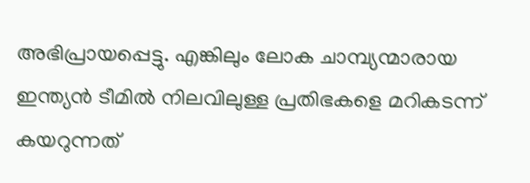അഭിപ്രായപ്പെട്ടു. എങ്കിലും ലോക ചാമ്പ്യന്മാരായ ഇന്ത്യന്‍ ടീമില്‍ നിലവിലുള്ള പ്രതിഭകളെ മറികടന്ന് കയറുന്നത്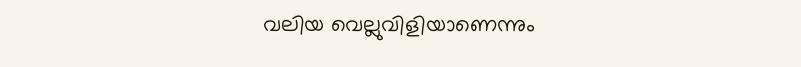വലിയ വെല്ലുവിളിയാണെന്നും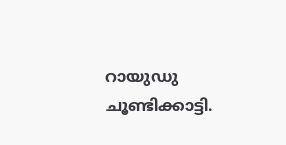റായുഡു ചൂണ്ടിക്കാട്ടി.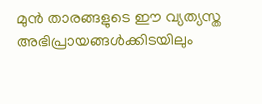മുന്‍ താരങ്ങളുടെ ഈ വ്യത്യസ്ത അഭിപ്രായങ്ങള്‍ക്കിടയിലും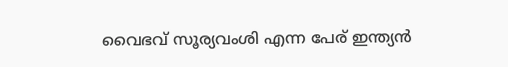വൈഭവ് സൂര്യവംശി എന്ന പേര് ഇന്ത്യന്‍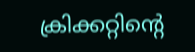ക്രിക്കറ്റിന്റെ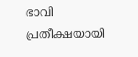ഭാവി പ്രതീക്ഷയായി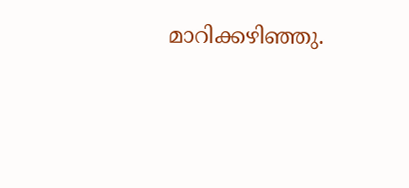മാറിക്കഴിഞ്ഞു.